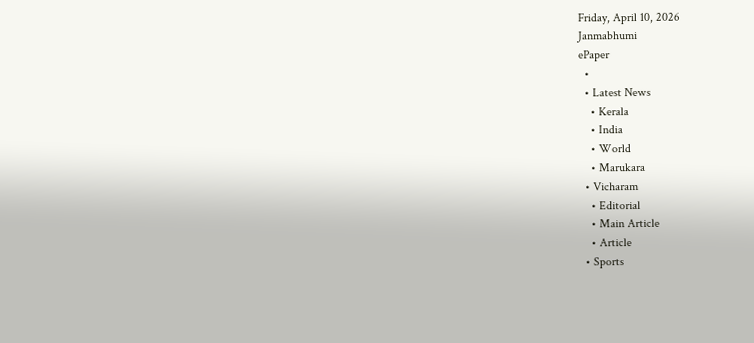Friday, April 10, 2026
Janmabhumi
ePaper
  •
  • Latest News
    • Kerala
    • India
    • World
    • Marukara
  • Vicharam
    • Editorial
    • Main Article
    • Article
  • Sports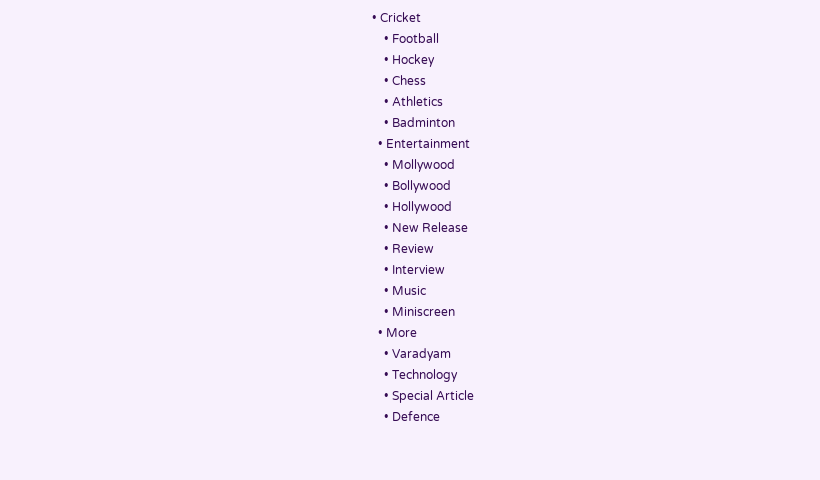• Cricket
    • Football
    • Hockey
    • Chess
    • Athletics
    • Badminton
  • Entertainment
    • Mollywood
    • Bollywood
    • Hollywood
    • New Release
    • Review
    • Interview
    • Music
    • Miniscreen
  • More
    • Varadyam
    • Technology
    • Special Article
    • Defence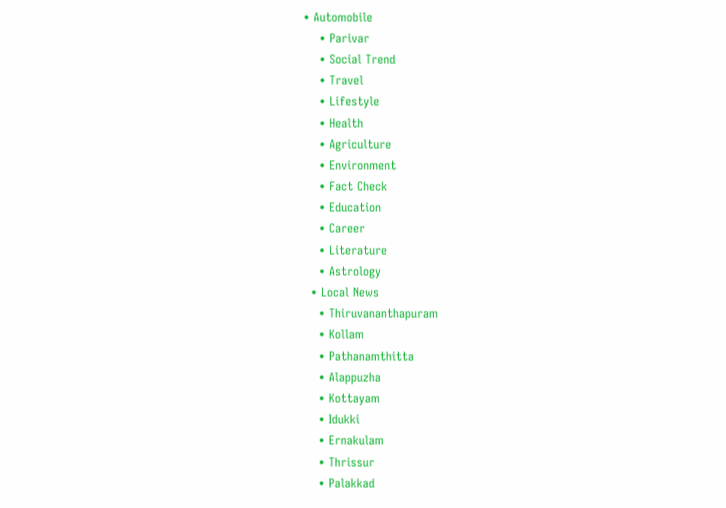• Automobile
    • Parivar
    • Social Trend
    • Travel
    • Lifestyle
    • Health
    • Agriculture
    • Environment
    • Fact Check
    • Education
    • Career
    • Literature
    • Astrology
  • Local News
    • Thiruvananthapuram
    • Kollam
    • Pathanamthitta
    • Alappuzha
    • Kottayam
    • Idukki
    • Ernakulam
    • Thrissur
    • Palakkad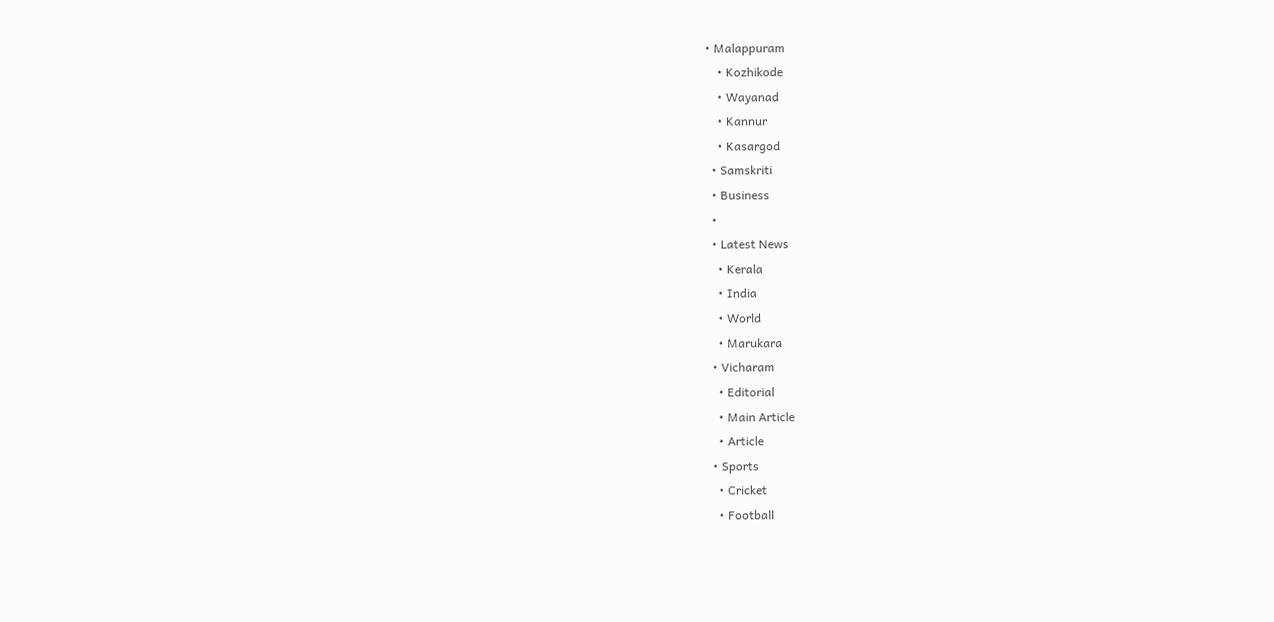• Malappuram
    • Kozhikode
    • Wayanad
    • Kannur
    • Kasargod
  • Samskriti
  • Business
  •
  • Latest News
    • Kerala
    • India
    • World
    • Marukara
  • Vicharam
    • Editorial
    • Main Article
    • Article
  • Sports
    • Cricket
    • Football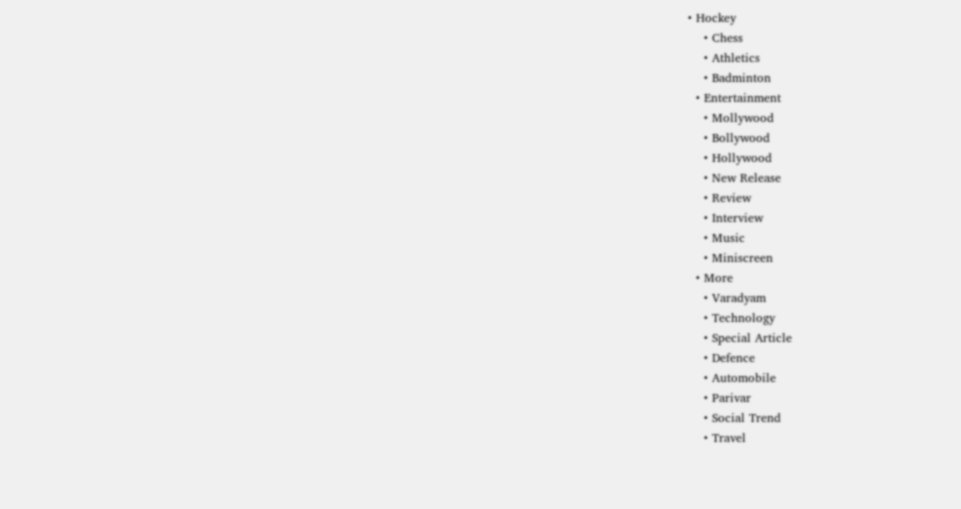• Hockey
    • Chess
    • Athletics
    • Badminton
  • Entertainment
    • Mollywood
    • Bollywood
    • Hollywood
    • New Release
    • Review
    • Interview
    • Music
    • Miniscreen
  • More
    • Varadyam
    • Technology
    • Special Article
    • Defence
    • Automobile
    • Parivar
    • Social Trend
    • Travel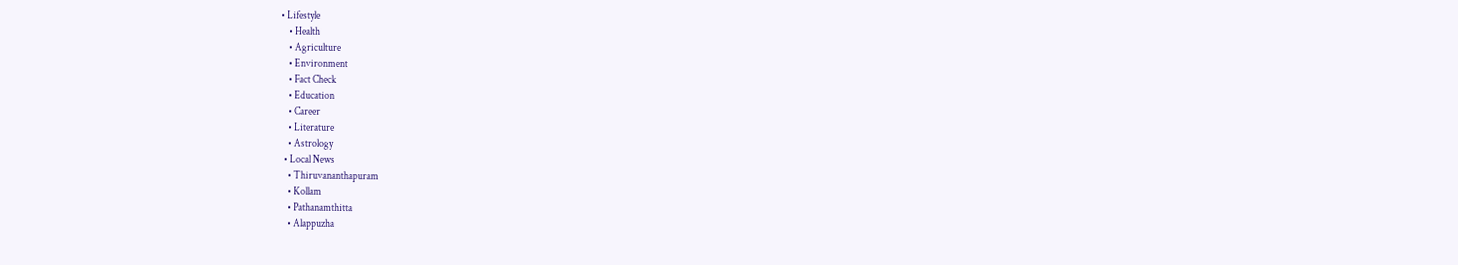• Lifestyle
    • Health
    • Agriculture
    • Environment
    • Fact Check
    • Education
    • Career
    • Literature
    • Astrology
  • Local News
    • Thiruvananthapuram
    • Kollam
    • Pathanamthitta
    • Alappuzha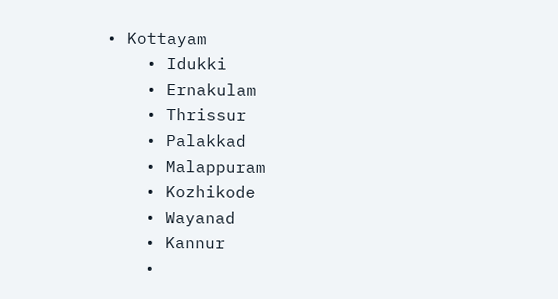• Kottayam
    • Idukki
    • Ernakulam
    • Thrissur
    • Palakkad
    • Malappuram
    • Kozhikode
    • Wayanad
    • Kannur
    •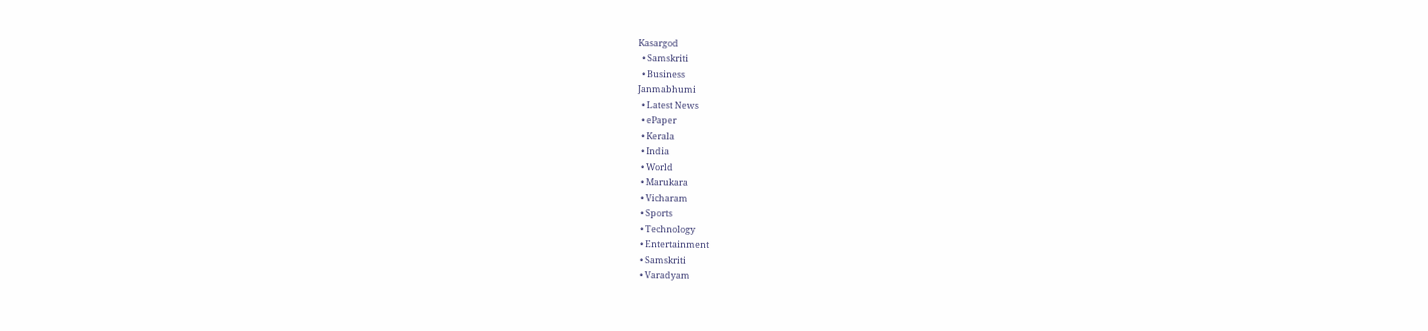Kasargod
  • Samskriti
  • Business
Janmabhumi
  • Latest News
  • ePaper
  • Kerala
  • India
  • World
  • Marukara
  • Vicharam
  • Sports
  • Technology
  • Entertainment
  • Samskriti
  • Varadyam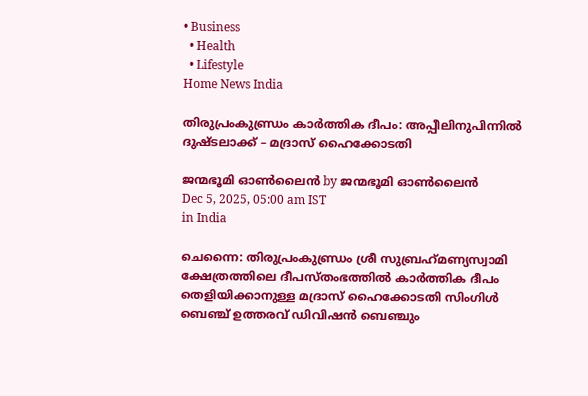• Business
  • Health
  • Lifestyle
Home News India

തിരുപ്രംകുണ്ഡ്രം കാര്‍ത്തിക ദീപം: അപ്പീലിനുപിന്നില്‍ ദുഷ്ടലാക്ക് – മദ്രാസ് ഹൈക്കോടതി

ജന്മഭൂമി ഓണ്‍ലൈന്‍ by ജന്മഭൂമി ഓണ്‍ലൈന്‍
Dec 5, 2025, 05:00 am IST
in India

ചെന്നൈ: തിരുപ്രംകുണ്ഡ്രം ശ്രീ സുബ്രഹ്‌മണ്യസ്വാമി ക്ഷേത്രത്തിലെ ദീപസ്തംഭത്തില്‍ കാര്‍ത്തിക ദീപം തെളിയിക്കാനുള്ള മദ്രാസ് ഹൈക്കോടതി സിംഗിള്‍ ബെഞ്ച് ഉത്തരവ് ഡിവിഷന്‍ ബെഞ്ചും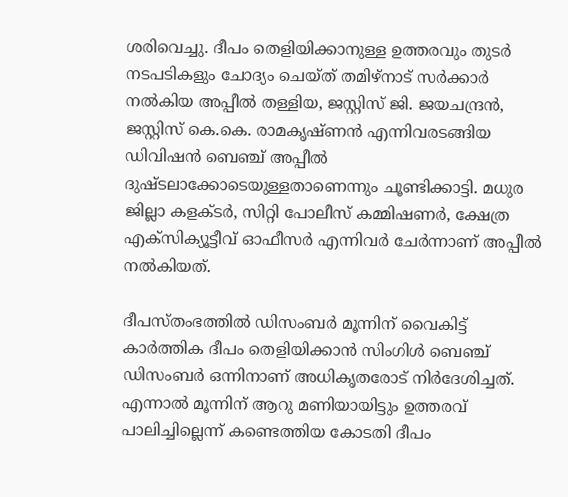ശരിവെച്ചു. ദീപം തെളിയിക്കാനുള്ള ഉത്തരവും തുടര്‍ നടപടികളും ചോദ്യം ചെയ്ത് തമിഴ്‌നാട് സര്‍ക്കാര്‍ നല്‍കിയ അപ്പീല്‍ തള്ളിയ, ജസ്റ്റിസ് ജി. ജയചന്ദ്രന്‍, ജസ്റ്റിസ് കെ.കെ. രാമകൃഷ്ണന്‍ എന്നിവരടങ്ങിയ ഡിവിഷന്‍ ബെഞ്ച് അപ്പീല്‍ ദുഷ്ടലാക്കോടെയുള്ളതാണെന്നും ചൂണ്ടിക്കാട്ടി. മധുര ജില്ലാ കളക്ടര്‍, സിറ്റി പോലീസ് കമ്മിഷണര്‍, ക്ഷേത്ര എക്‌സിക്യൂട്ടീവ് ഓഫീസര്‍ എന്നിവര്‍ ചേര്‍ന്നാണ് അപ്പീല്‍ നല്‍കിയത്.

ദീപസ്തംഭത്തില്‍ ഡിസംബര്‍ മൂന്നിന് വൈകിട്ട് കാര്‍ത്തിക ദീപം തെളിയിക്കാന്‍ സിംഗിള്‍ ബെഞ്ച് ഡിസംബര്‍ ഒന്നിനാണ് അധികൃതരോട് നിര്‍ദേശിച്ചത്. എന്നാല്‍ മൂന്നിന് ആറു മണിയായിട്ടും ഉത്തരവ് പാലിച്ചില്ലെന്ന് കണ്ടെത്തിയ കോടതി ദീപം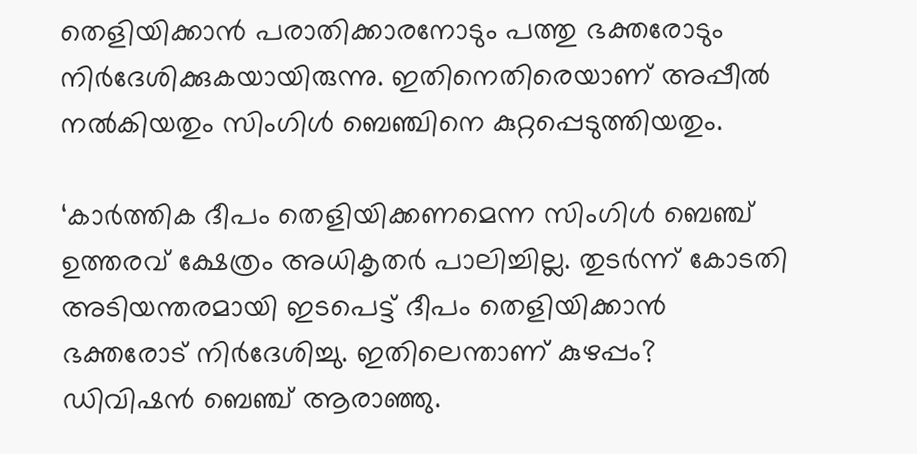തെളിയിക്കാന്‍ പരാതിക്കാരനോടും പത്തു ഭക്തരോടും നിര്‍ദേശിക്കുകയായിരുന്നു. ഇതിനെതിരെയാണ് അപ്പീല്‍ നല്‍കിയതും സിംഗിള്‍ ബെഞ്ചിനെ കുറ്റപ്പെടുത്തിയതും.

‘കാര്‍ത്തിക ദീപം തെളിയിക്കണമെന്ന സിംഗിള്‍ ബെഞ്ച് ഉത്തരവ് ക്ഷേത്രം അധികൃതര്‍ പാലിച്ചില്ല. തുടര്‍ന്ന് കോടതി അടിയന്തരമായി ഇടപെട്ട് ദീപം തെളിയിക്കാന്‍ ഭക്തരോട് നിര്‍ദേശിച്ചു. ഇതിലെന്താണ് കുഴപ്പം? ഡിവിഷന്‍ ബെഞ്ച് ആരാഞ്ഞു.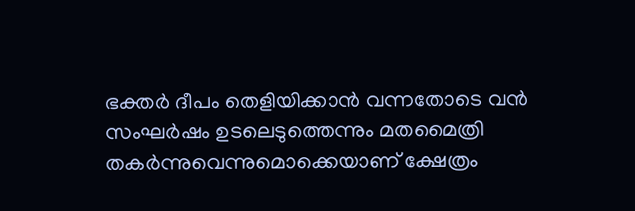ഭക്തര്‍ ദീപം തെളിയിക്കാന്‍ വന്നതോടെ വന്‍ സംഘര്‍ഷം ഉടലെടുത്തെന്നും മതമൈത്രി തകര്‍ന്നുവെന്നുമൊക്കെയാണ് ക്ഷേത്രം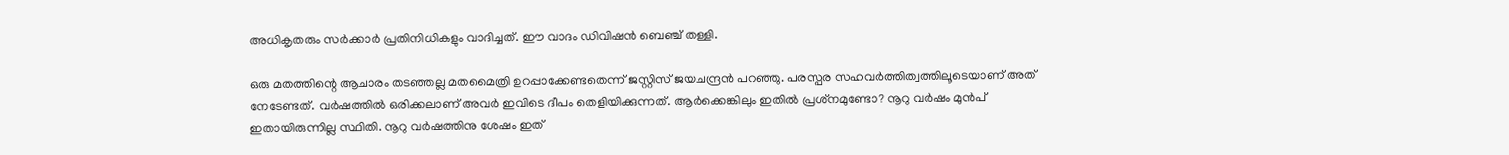അധികൃതരും സര്‍ക്കാര്‍ പ്രതിനിധികളും വാദിച്ചത്. ഈ വാദം ഡിവിഷന്‍ ബെഞ്ച് തള്ളി.

ഒരു മതത്തിന്റെ ആചാരം തടഞ്ഞല്ല മതമൈത്രി ഉറപ്പാക്കേണ്ടതെന്ന് ജസ്റ്റിസ് ജയചന്ദ്രന്‍ പറഞ്ഞു. പരസ്പര സഹവര്‍ത്തിത്വത്തിലൂടെയാണ് അത് നേടേണ്ടത്. വര്‍ഷത്തില്‍ ഒരിക്കലാണ് അവര്‍ ഇവിടെ ദീപം തെളിയിക്കുന്നത്. ആര്‍ക്കെങ്കിലും ഇതില്‍ പ്രശ്‌നമുണ്ടോ? നൂറു വര്‍ഷം മുന്‍പ് ഇതായിരുന്നില്ല സ്ഥിതി. നൂറു വര്‍ഷത്തിനു ശേഷം ഇത്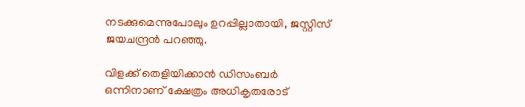നടക്കുമെന്നുപോലും ഉറപ്പില്ലാതായി, ജസ്റ്റിസ് ജയചന്ദ്രന്‍ പറഞ്ഞു.

വിളക്ക് തെളിയിക്കാന്‍ ഡിസംബര്‍ ഒന്നിനാണ് ക്ഷേത്രം അധികൃതരോട്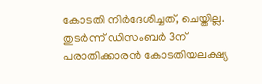കോടതി നിര്‍ദേശിച്ചത്, ചെയ്തില്ല. തുടര്‍ന്ന് ഡിസംബര്‍ 3ന് പരാതിക്കാരന്‍ കോടതിയലക്ഷ്യ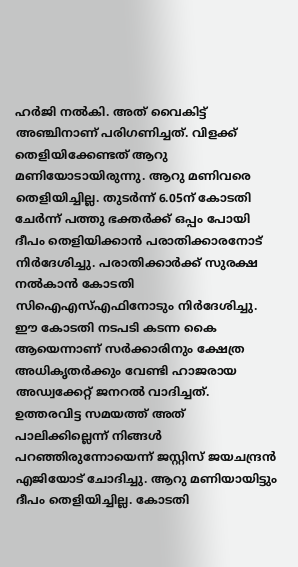ഹര്‍ജി നല്‍കി. അത് വൈകിട്ട് അഞ്ചിനാണ് പരിഗണിച്ചത്. വിളക്ക് തെളിയിക്കേണ്ടത് ആറു മണിയോടായിരുന്നു. ആറു മണിവരെ തെളിയിച്ചില്ല. തുടര്‍ന്ന് 6.05ന് കോടതി ചേര്‍ന്ന് പത്തു ഭക്തര്‍ക്ക് ഒപ്പം പോയി ദീപം തെളിയിക്കാന്‍ പരാതിക്കാരനോട് നിര്‍ദേശിച്ചു. പരാതിക്കാര്‍ക്ക് സുരക്ഷ നല്‍കാന്‍ കോടതി സിഐഎസ്എഫിനോടും നിര്‍ദേശിച്ചു. ഈ കോടതി നടപടി കടന്ന കൈ ആയെന്നാണ് സര്‍ക്കാരിനും ക്ഷേത്ര അധികൃതര്‍ക്കും വേണ്ടി ഹാജരായ അഡ്വക്കേറ്റ് ജനറല്‍ വാദിച്ചത്. ഉത്തരവിട്ട സമയത്ത് അത് പാലിക്കില്ലെന്ന് നിങ്ങള്‍ പറഞ്ഞിരുന്നോയെന്ന് ജസ്റ്റിസ് ജയചന്ദ്രന്‍ എജിയോട് ചോദിച്ചു. ആറു മണിയായിട്ടും ദീപം തെളിയിച്ചില്ല. കോടതി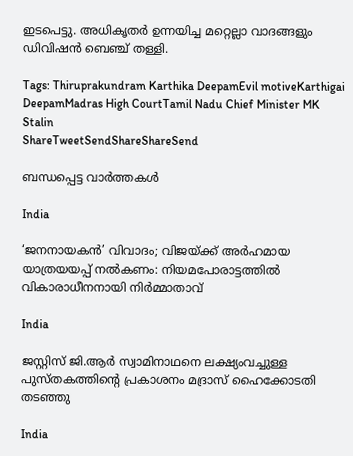ഇടപെട്ടു. അധികൃതര്‍ ഉന്നയിച്ച മറ്റെല്ലാ വാദങ്ങളും ഡിവിഷന്‍ ബെഞ്ച് തള്ളി.

Tags: Thiruprakundram Karthika DeepamEvil motiveKarthigai DeepamMadras High CourtTamil Nadu Chief Minister MK Stalin
ShareTweetSendShareShareSend

ബന്ധപ്പെട്ട വാര്‍ത്തകള്‍

India

‘ജനനായകൻ’ വിവാദം; വിജയ്‌ക്ക് അർഹമായ യാത്രയയപ്പ് നൽകണം: നിയമപോരാട്ടത്തിൽ വികാരാധീനനായി നിർമ്മാതാവ്

India

ജസ്റ്റിസ് ജി.ആര്‍ സ്വാമിനാഥനെ ലക്ഷ്യംവച്ചുള്ള പുസ്തകത്തിന്റെ പ്രകാശനം മദ്രാസ് ഹൈക്കോടതി തടഞ്ഞു

India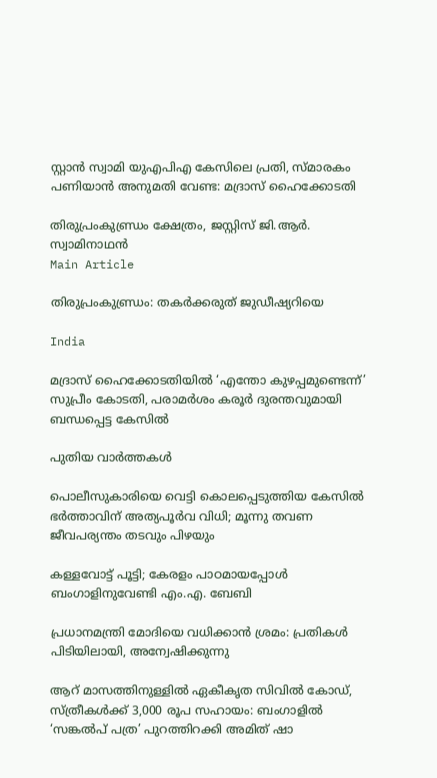സ്റ്റാന്‍ സ്വാമി യുഎപിഎ കേസിലെ പ്രതി, സ്മാരകം പണിയാന്‍ അനുമതി വേണ്ട: മദ്രാസ് ഹൈക്കോടതി

തിരുപ്രംകുണ്ഡ്രം ക്ഷേത്രം, ജസ്റ്റിസ് ജി.ആര്‍. സ്വാമിനാഥന്‍
Main Article

തിരുപ്രംകുണ്ഡ്രം: തകര്‍ക്കരുത് ജുഡീഷ്യറിയെ

India

മദ്രാസ് ഹൈക്കോടതിയില്‍ ‘എന്തോ കുഴപ്പമുണ്ടെന്ന്’ സുപ്രീം കോടതി, പരാമര്‍ശം കരൂര്‍ ദുരന്തവുമായി ബന്ധപ്പെട്ട കേസില്‍

പുതിയ വാര്‍ത്തകള്‍

പൊലീസുകാരിയെ വെട്ടി കൊലപ്പെടുത്തിയ കേസിൽ ഭർത്താവിന് അത്യപൂർവ വിധി; മൂന്നു തവണ ജീവപര്യന്തം തടവും പിഴയും

കള്ളവോട്ട് പൂട്ടി; കേരളം പാഠമായപ്പോൾ ബംഗാളിനുവേണ്ടി എം.എ. ബേബി

പ്രധാനമന്ത്രി മോദിയെ വധിക്കാൻ ശ്രമം: പ്രതികൾ പിടിയിലായി, അന്വേഷിക്കുന്നു

ആറ് മാസത്തിനുള്ളിൽ ഏകീകൃത സിവിൽ കോഡ്, സ്ത്രീകൾക്ക് 3,000 രൂപ സഹായം: ബംഗാളിൽ ‘സങ്കൽപ് പത്ര’ പുറത്തിറക്കി അമിത് ഷാ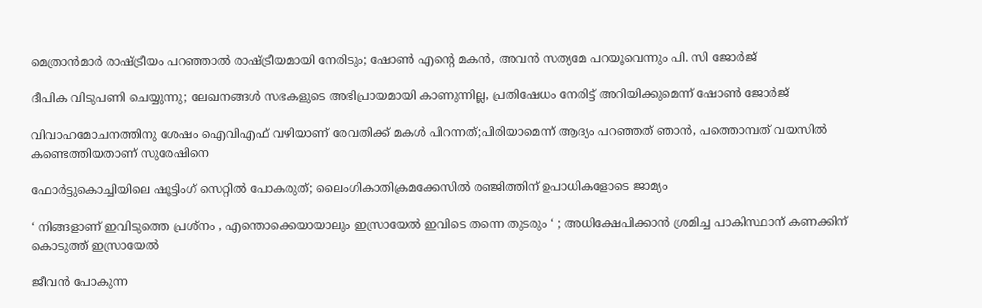മെത്രാൻമാർ രാഷ്‌ട്രീയം പറഞ്ഞാൽ രാഷ്‌ട്രീയമായി നേരിടും; ഷോൺ എന്റെ മകൻ, അവൻ സത്യമേ പറയൂവെന്നും പി. സി ജോർജ്

ദീപിക വിടുപണി ചെയ്യുന്നു; ലേഖനങ്ങൾ സഭകളുടെ അഭിപ്രായമായി കാണുന്നില്ല, പ്രതിഷേധം നേരിട്ട് അറിയിക്കുമെന്ന് ഷോൺ ജോർജ്

വിവാഹമോചനത്തിനു ശേഷം ഐവിഎഫ് വഴിയാണ് രേവതിക്ക് മകൾ പിറന്നത്;പിരിയാമെന്ന് ആദ്യം പറഞ്ഞത് ഞാൻ, പത്തൊമ്പത് വയസിൽ കണ്ടെത്തിയതാണ് സുരേഷിനെ

ഫോർട്ടുകൊച്ചിയിലെ ഷൂട്ടിംഗ് സെറ്റിൽ പോകരുത്; ലൈംഗികാതിക്രമക്കേസിൽ രഞ്ജിത്തിന് ഉപാധികളോടെ ജാമ്യം

‘ നിങ്ങളാണ് ഇവിടുത്തെ പ്രശ്നം , എന്തൊക്കെയായാലും ഇസ്രായേൽ ഇവിടെ തന്നെ തുടരും ‘ ; അധിക്ഷേപിക്കാൻ ശ്രമിച്ച പാകിസ്ഥാന് കണക്കിന് കൊടുത്ത് ഇസ്രായേൽ

ജീവൻ പോകുന്ന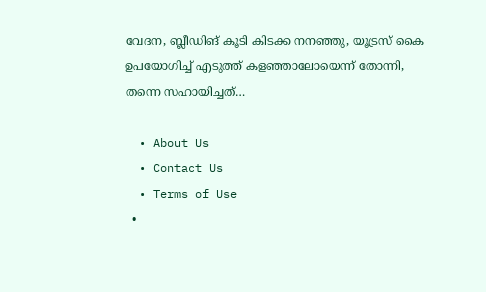വേദന, ബ്ലീഡിങ് കൂടി കിടക്ക നനഞ്ഞു, യൂട്രസ് കൈ ഉപയോഗിച്ച് എടുത്ത് കളഞ്ഞാലോയെന്ന് തോന്നി, തന്നെ സഹായിച്ചത്…

  • About Us
  • Contact Us
  • Terms of Use
  •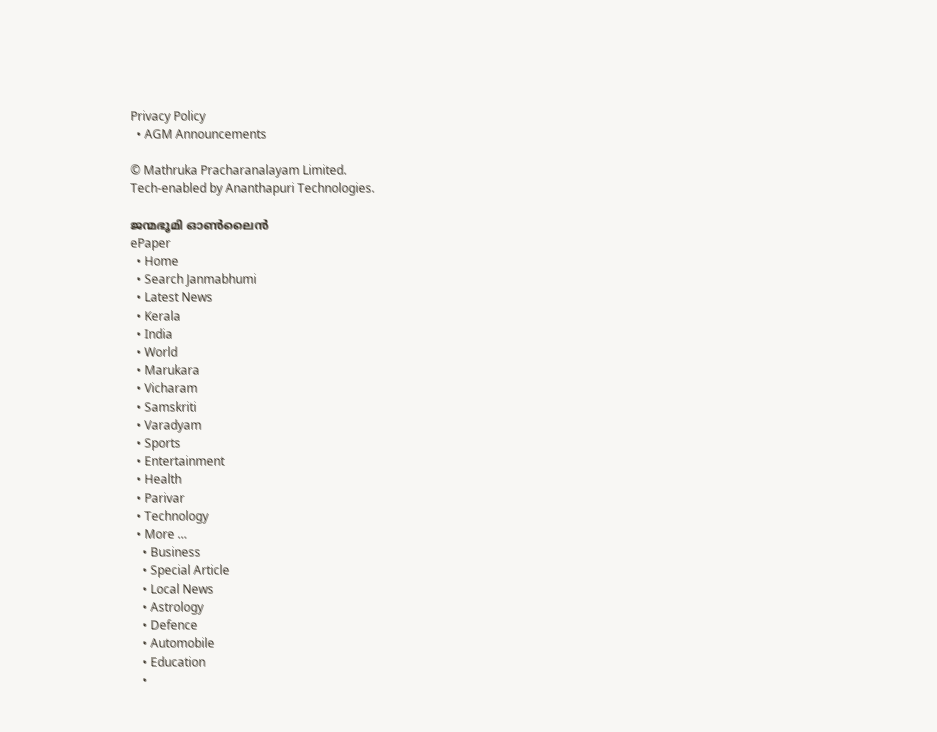Privacy Policy
  • AGM Announcements

© Mathruka Pracharanalayam Limited.
Tech-enabled by Ananthapuri Technologies.

ജന്മഭൂമി ഓണ്‍ലൈന്‍
ePaper
  • Home
  • Search Janmabhumi
  • Latest News
  • Kerala
  • India
  • World
  • Marukara
  • Vicharam
  • Samskriti
  • Varadyam
  • Sports
  • Entertainment
  • Health
  • Parivar
  • Technology
  • More …
    • Business
    • Special Article
    • Local News
    • Astrology
    • Defence
    • Automobile
    • Education
    •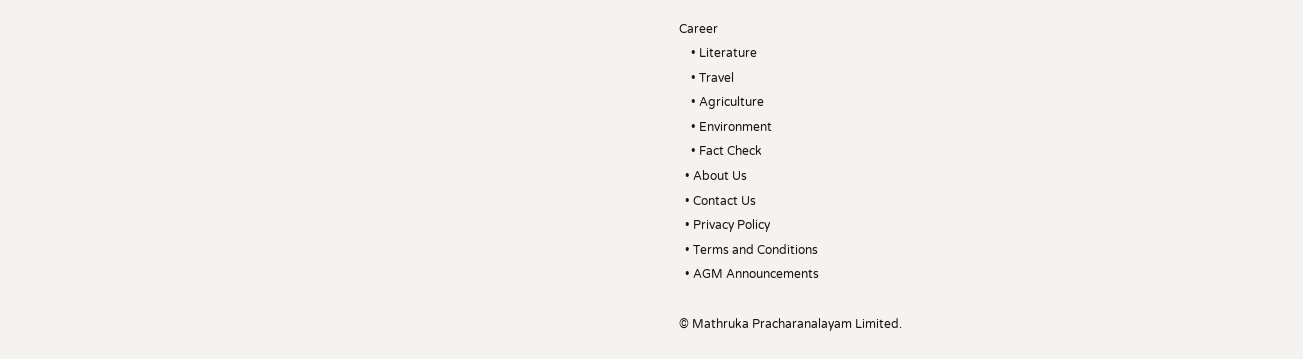Career
    • Literature
    • Travel
    • Agriculture
    • Environment
    • Fact Check
  • About Us
  • Contact Us
  • Privacy Policy
  • Terms and Conditions
  • AGM Announcements

© Mathruka Pracharanalayam Limited.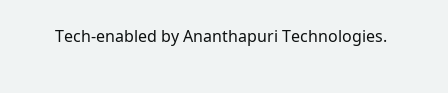Tech-enabled by Ananthapuri Technologies.